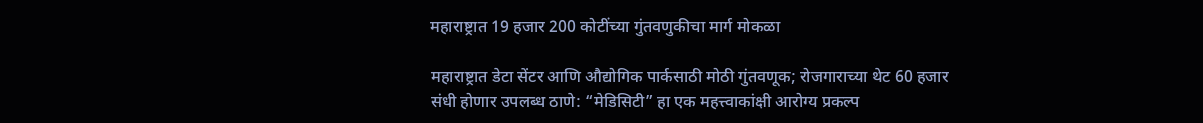महाराष्ट्रात 19 हजार 200 कोटींच्या गुंतवणुकीचा मार्ग मोकळा

महाराष्ट्रात डेटा सेंटर आणि औद्योगिक पार्कसाठी मोठी गुंतवणूक; रोजगाराच्या थेट 60 हजार संधी होणार उपलब्ध ठाणे: “मेडिसिटी” हा एक महत्त्वाकांक्षी आरोग्य प्रकल्प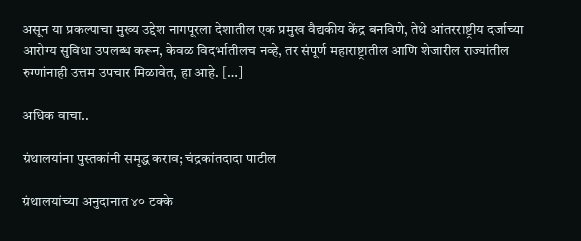असून या प्रकल्पाचा मुख्य उद्देश नागपूरला देशातील एक प्रमुख वैद्यकीय केंद्र बनविणे, तेथे आंतरराष्ट्रीय दर्जाच्या आरोग्य सुविधा उपलब्ध करून, केवळ विदर्भातीलच नव्हे, तर संपूर्ण महाराष्ट्रातील आणि शेजारील राज्यांतील रुग्णांनाही उत्तम उपचार मिळावेत, हा आहे. […]

अधिक वाचा..

ग्रंथालयांना पुस्तकांनी समृद्ध कराव; चंद्रकांतदादा पाटील

ग्रंथालयांच्या अनुदानात ४० टक्के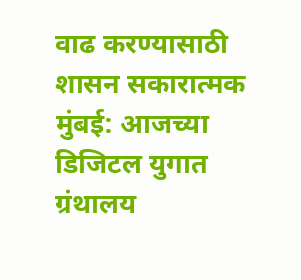वाढ करण्यासाठी शासन सकारात्मक मुंबई: आजच्या डिजिटल युगात ग्रंथालय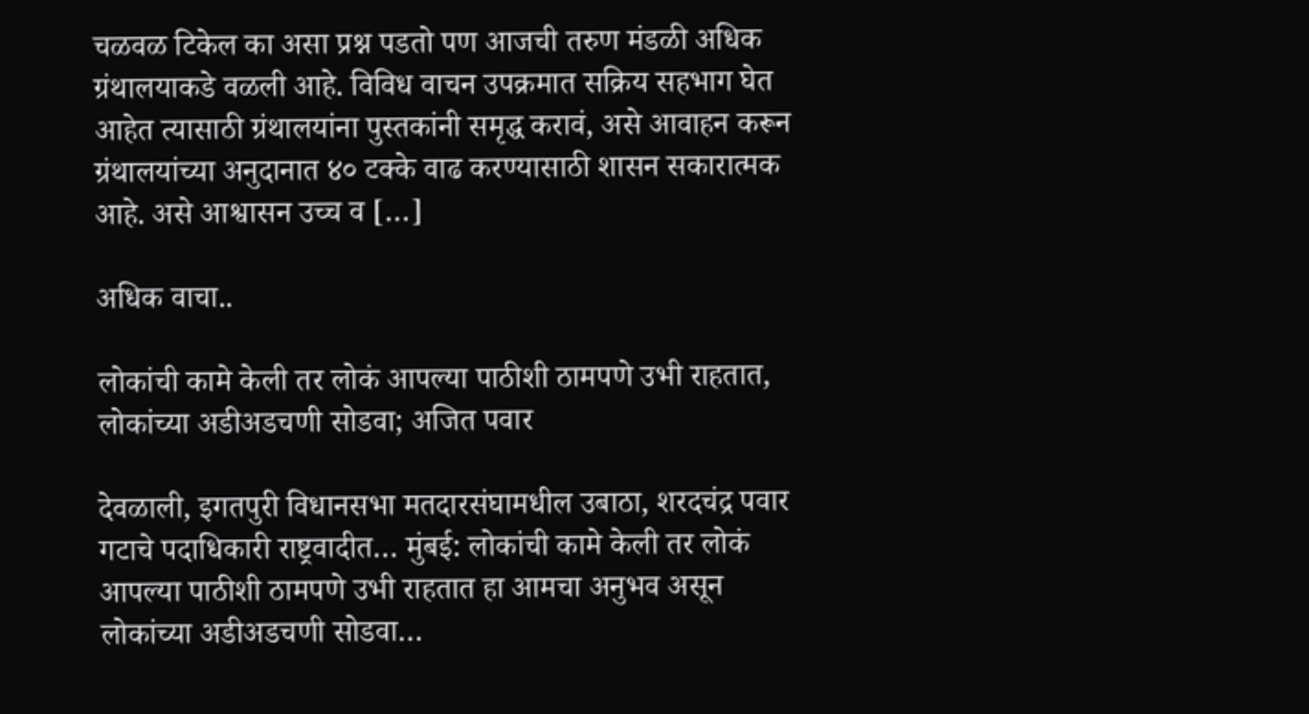चळवळ टिकेल का असा प्रश्न पडतो पण आजची तरुण मंडळी अधिक ग्रंथालयाकडे वळली आहे. विविध वाचन उपक्रमात सक्रिय सहभाग घेत आहेत त्यासाठी ग्रंथालयांना पुस्तकांनी समृद्ध करावं, असे आवाहन करून ग्रंथालयांच्या अनुदानात ४० टक्के वाढ करण्यासाठी शासन सकारात्मक आहे. असे आश्वासन उच्च व […]

अधिक वाचा..

लोकांची कामे केली तर लोकं आपल्या पाठीशी ठामपणे उभी राहतात, लोकांच्या अडीअडचणी सोडवा; अजित पवार

देवळाली, इगतपुरी विधानसभा मतदारसंघामधील उबाठा, शरदचंद्र पवार गटाचे पदाधिकारी राष्ट्रवादीत… मुंबई: लोकांची कामे केली तर लोकं आपल्या पाठीशी ठामपणे उभी राहतात हा आमचा अनुभव असून लोकांच्या अडीअडचणी सोडवा…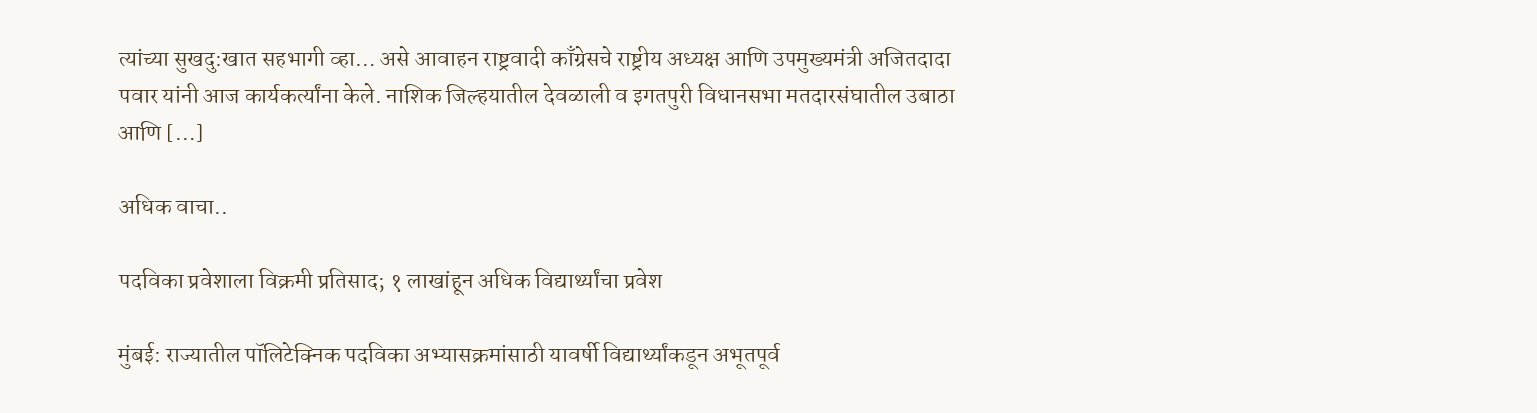त्यांच्या सुखदु:खात सहभागी व्हा… असे आवाहन राष्ट्रवादी काँग्रेसचे राष्ट्रीय अध्यक्ष आणि उपमुख्यमंत्री अजितदादा पवार यांनी आज कार्यकर्त्यांना केले. नाशिक जिल्हयातील देवळाली व इगतपुरी विधानसभा मतदारसंघातील उबाठा आणि […]

अधिक वाचा..

पदविका प्रवेशाला विक्रमी प्रतिसाद; १ लाखांहून अधिक विद्यार्थ्यांचा प्रवेश

मुंबई: राज्यातील पॉलिटेक्निक पदविका अभ्यासक्रमांसाठी यावर्षी विद्यार्थ्यांकडून अभूतपूर्व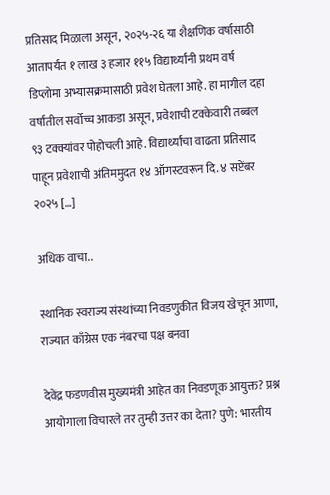प्रतिसाद मिळाला असून, २०२५-२६ या शैक्षणिक वर्षासाठी आतापर्यंत १ लाख ३ हजार ११५ विद्यार्थ्यांनी प्रथम वर्ष डिप्लोमा अभ्यासक्रमासाठी प्रवेश घेतला आहे. हा मागील दहा वर्षांतील सर्वोच्च आकडा असून, प्रवेशाची टक्केवारी तब्बल ९३ टक्क्यांवर पोहोचली आहे. विद्यार्थ्यांचा वाढता प्रतिसाद पाहून प्रवेशाची अंतिममुदत १४ ऑगस्टवरून दि. ४ सप्टेंबर २०२५ […]

अधिक वाचा..

स्थानिक स्वराज्य संस्थांच्या निवडणुकीत विजय खेचून आणा, राज्यात काँग्रेस एक नंबरचा पक्ष बनवा

देवेंद्र फडणवीस मुख्यमंत्री आहेत का निवडणूक आयुक्त? प्रश्न आयोगाला विचारले तर तुम्ही उत्तर का देता? पुणे: भारतीय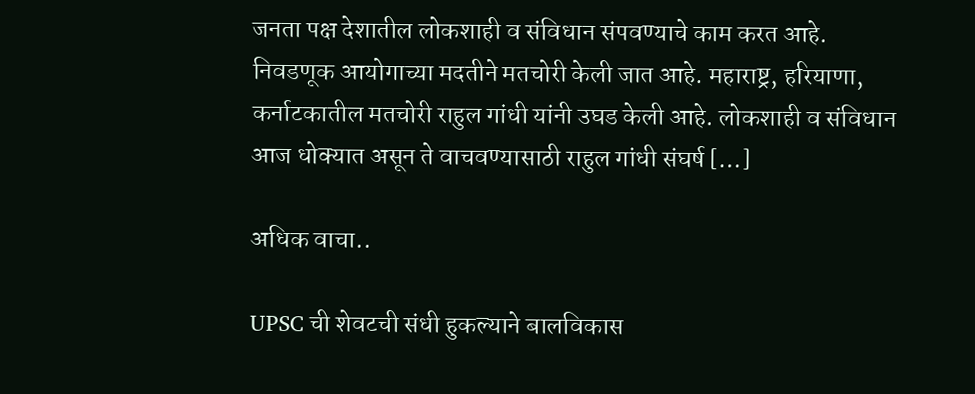जनता पक्ष देशातील लोकशाही व संविधान संपवण्याचे काम करत आहे. निवडणूक आयोगाच्या मदतीने मतचोरी केली जात आहे. महाराष्ट्र, हरियाणा, कर्नाटकातील मतचोरी राहुल गांधी यांनी उघड केली आहे. लोकशाही व संविधान आज धोक्यात असून ते वाचवण्यासाठी राहुल गांधी संघर्ष […]

अधिक वाचा..

UPSC ची शेवटची संधी हुकल्याने बालविकास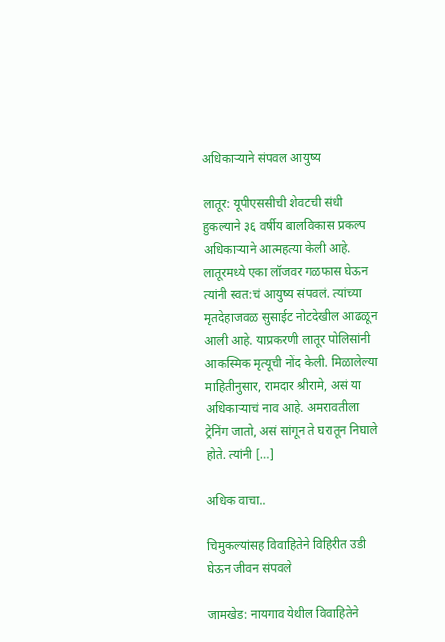अधिकाऱ्याने संपवल आयुष्य

लातूर: यूपीएससीची शेवटची संधी हुकल्याने ३६ वर्षीय बालविकास प्रकल्प अधिकाऱ्याने आत्महत्या केली आहे. लातूरमध्ये एका लॉजवर गळफास घेऊन त्यांनी स्वत:चं आयुष्य संपवलं. त्यांच्या मृतदेहाजवळ सुसाईट नोटदेखील आढळून आली आहे. याप्रकरणी लातूर पोलिसांनी आकस्मिक मृत्यूची नोंद केली. मिळालेल्या माहितीनुसार, रामदार श्रीरामे, असं या अधिकाऱ्याचं नाव आहे. अमरावतीला ट्रेनिंग जातो, असं सांगून ते घरातून निघाले होते. त्यांनी […]

अधिक वाचा..

चिमुकल्यांसह विवाहितेने विहिरीत उडी घेऊन जीवन संपवले

जामखेड: नायगाव येथील विवाहितेने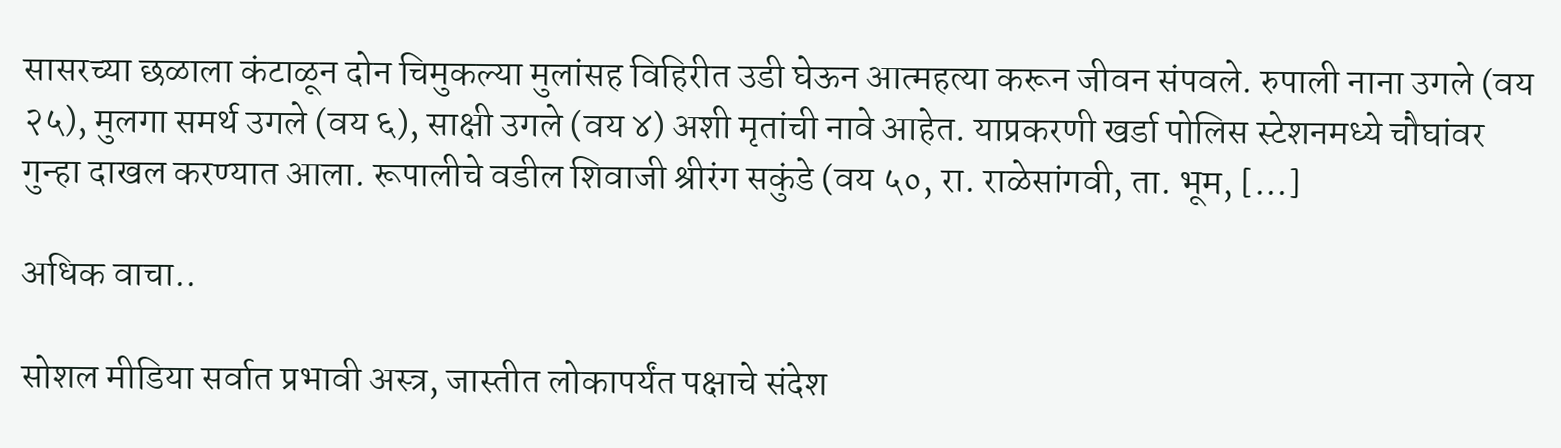सासरच्या छळाला कंटाळून दोन चिमुकल्या मुलांसह विहिरीत उडी घेऊन आत्महत्या करून जीवन संपवले. रुपाली नाना उगले (वय २५), मुलगा समर्थ उगले (वय ६), साक्षी उगले (वय ४) अशी मृतांची नावे आहेत. याप्रकरणी खर्डा पोलिस स्टेशनमध्ये चौघांवर गुन्हा दाखल करण्यात आला. रूपालीचे वडील शिवाजी श्रीरंग सकुंडे (वय ५०, रा. राळेसांगवी, ता. भूम, […]

अधिक वाचा..

सोशल मीडिया सर्वात प्रभावी अस्त्र, जास्तीत लोकापर्यंत पक्षाचे संदेश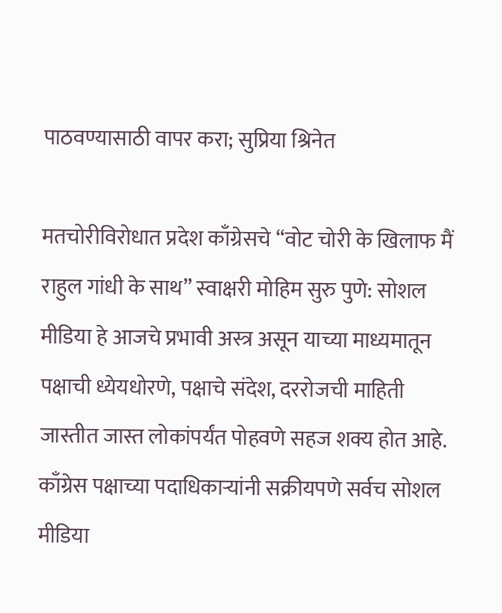पाठवण्यासाठी वापर करा; सुप्रिया श्रिनेत

मतचोरीविरोधात प्रदेश काँग्रेसचे “वोट चोरी के खिलाफ मैं राहुल गांधी के साथ” स्वाक्षरी मोहिम सुरु पुणे: सोशल मीडिया हे आजचे प्रभावी अस्त्र असून याच्या माध्यमातून पक्षाची ध्येयधोरणे, पक्षाचे संदेश, दररोजची माहिती जास्तीत जास्त लोकांपर्यंत पोहवणे सहज शक्य होत आहे. काँग्रेस पक्षाच्या पदाधिकाऱ्यांनी सक्रीयपणे सर्वच सोशल मीडिया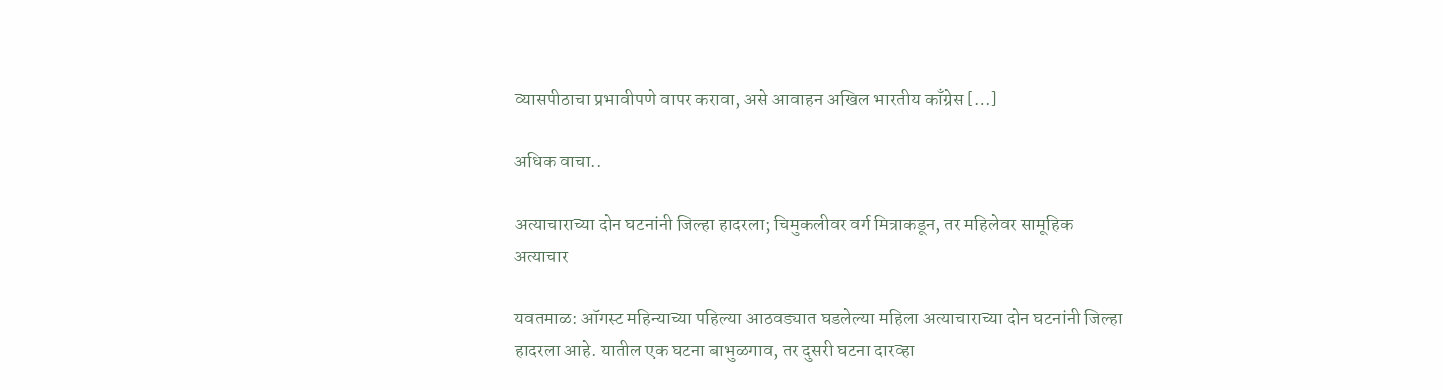व्यासपीठाचा प्रभावीपणे वापर करावा, असे आवाहन अखिल भारतीय काँग्रेस […]

अधिक वाचा..

अत्याचाराच्या दोन घटनांनी जिल्हा हादरला; चिमुकलीवर वर्ग मित्राकडून, तर महिलेवर सामूहिक अत्याचार

यवतमाळ: ऑगस्ट महिन्याच्या पहिल्या आठवड्यात घडलेल्या महिला अत्याचाराच्या दोन घटनांनी जिल्हा हादरला आहे. यातील एक घटना बाभुळगाव, तर दुसरी घटना दारव्हा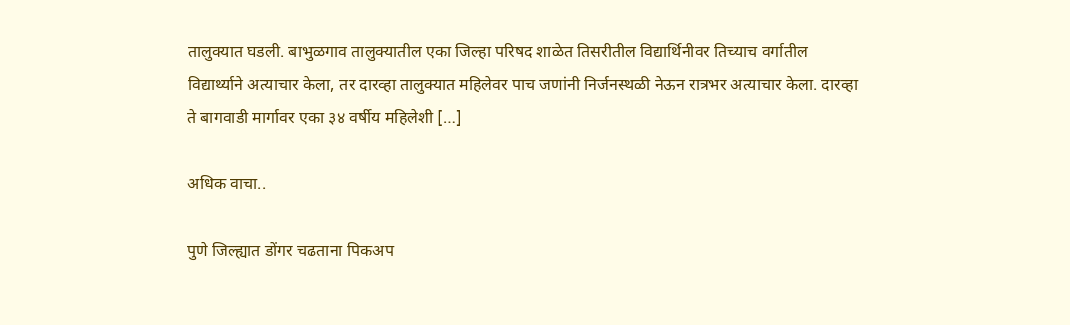तालुक्यात घडली. बाभुळगाव तालुक्यातील एका जिल्हा परिषद शाळेत तिसरीतील विद्यार्थिनीवर तिच्याच वर्गातील विद्यार्थ्याने अत्याचार केला, तर दारव्हा तालुक्यात महिलेवर पाच जणांनी निर्जनस्थळी नेऊन रात्रभर अत्याचार केला. दारव्हा ते बागवाडी मार्गावर एका ३४ वर्षीय महिलेशी […]

अधिक वाचा..

पुणे जिल्ह्यात डोंगर चढताना पिकअप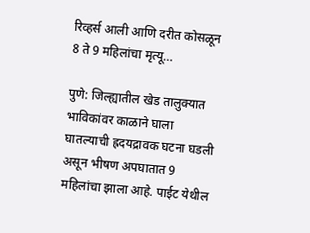रिव्हर्स आली आणि दरीत कोसळून 8 ते 9 महिलांचा मृत्यू…

पुणे: जिल्ह्यातील खेड तालुक्यात भाविकांवर काळाने घाला घातल्याची ह्रदयद्रावक घटना घडली असून भीषण अपघातात 9 महिलांचा झाला आहे. पाईट येथील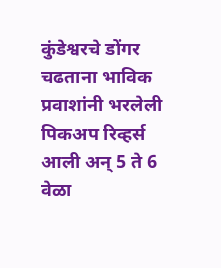कुंडेश्वरचे डोंगर चढताना भाविक प्रवाशांनी भरलेली पिकअप रिव्हर्स आली अन् 5 ते 6 वेळा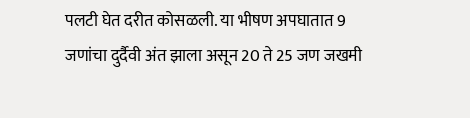पलटी घेत दरीत कोसळली. या भीषण अपघातात 9 जणांचा दुर्दैवी अंत झाला असून 20 ते 25 जण जखमी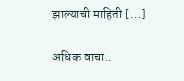झाल्याची माहिती […]

अधिक वाचा..